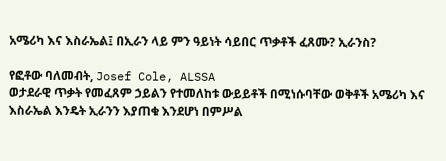አሜሪካ እና እስራኤል፤ በኢራን ላይ ምን ዓይነት ሳይበር ጥቃቶች ፈጸሙ? ኢራንስ?

የፎቶው ባለመብት, Josef Cole, ALSSA
ወታደራዊ ጥቃት የመፈጸም ኃይልን የተመለከቱ ውይይቶች በሚነሱባቸው ወቅቶች አሜሪካ እና እስራኤል እንዴት ኢራንን እያጠቁ እንደሆነ በምሥል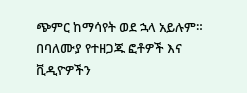ጭምር ከማሳየት ወደ ኋላ አይሉም።
በባለሙያ የተዘጋጁ ፎቶዎች እና ቪዲዮዎችን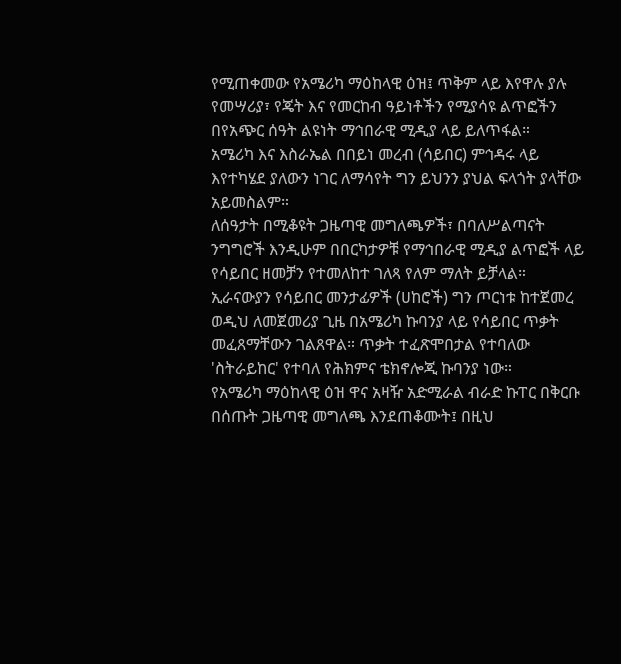የሚጠቀመው የአሜሪካ ማዕከላዊ ዕዝ፤ ጥቅም ላይ እየዋሉ ያሉ የመሣሪያ፣ የጄት እና የመርከብ ዓይነቶችን የሚያሳዩ ልጥፎችን በየአጭር ሰዓት ልዩነት ማኅበራዊ ሚዲያ ላይ ይለጥፋል።
አሜሪካ እና እስራኤል በበይነ መረብ (ሳይበር) ምኅዳሩ ላይ እየተካሄደ ያለውን ነገር ለማሳየት ግን ይህንን ያህል ፍላጎት ያላቸው አይመስልም።
ለሰዓታት በሚቆዩት ጋዜጣዊ መግለጫዎች፣ በባለሥልጣናት ንግግሮች እንዲሁም በበርካታዎቹ የማኅበራዊ ሚዲያ ልጥፎች ላይ የሳይበር ዘመቻን የተመለከተ ገለጻ የለም ማለት ይቻላል።
ኢራናውያን የሳይበር መንታፊዎች (ሀከሮች) ግን ጦርነቱ ከተጀመረ ወዲህ ለመጀመሪያ ጊዜ በአሜሪካ ኩባንያ ላይ የሳይበር ጥቃት መፈጸማቸውን ገልጸዋል። ጥቃት ተፈጽሞበታል የተባለው 'ስትራይከር' የተባለ የሕክምና ቴክኖሎጂ ኩባንያ ነው።
የአሜሪካ ማዕከላዊ ዕዝ ዋና አዛዥ አድሚራል ብራድ ኩፐር በቅርቡ በሰጡት ጋዜጣዊ መግለጫ እንደጠቆሙት፤ በዚህ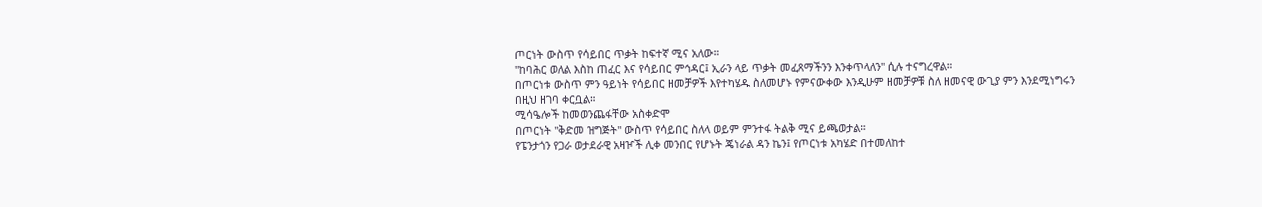ጦርነት ውስጥ የሳይበር ጥቃት ከፍተኛ ሚና አለው።
"ከባሕር ወለል እስከ ጠፈር እና የሳይበር ምኅዳር፤ ኢራን ላይ ጥቃት መፈጸማችንን እንቀጥላለን" ሲሉ ተናግረዋል።
በጦርነቱ ውስጥ ምን ዓይነት የሳይበር ዘመቻዎች እየተካሄዱ ስለመሆኑ የምናውቀው እንዲሁም ዘመቻዎቹ ስለ ዘመናዊ ውጊያ ምን እንደሚነግሩን በዚህ ዘገባ ቀርቧል።
ሚሳዔሎች ከመወንጨፋቸው አስቀድሞ
በጦርነት "ቅድመ ዝግጅት" ውስጥ የሳይበር ስለላ ወይም ምንተፋ ትልቅ ሚና ይጫወታል።
የፔንታጎን የጋራ ወታደራዊ አዛዦች ሊቀ መንበር የሆኑት ጄነራል ዳን ኬን፤ የጦርነቱ አካሄድ በተመለከተ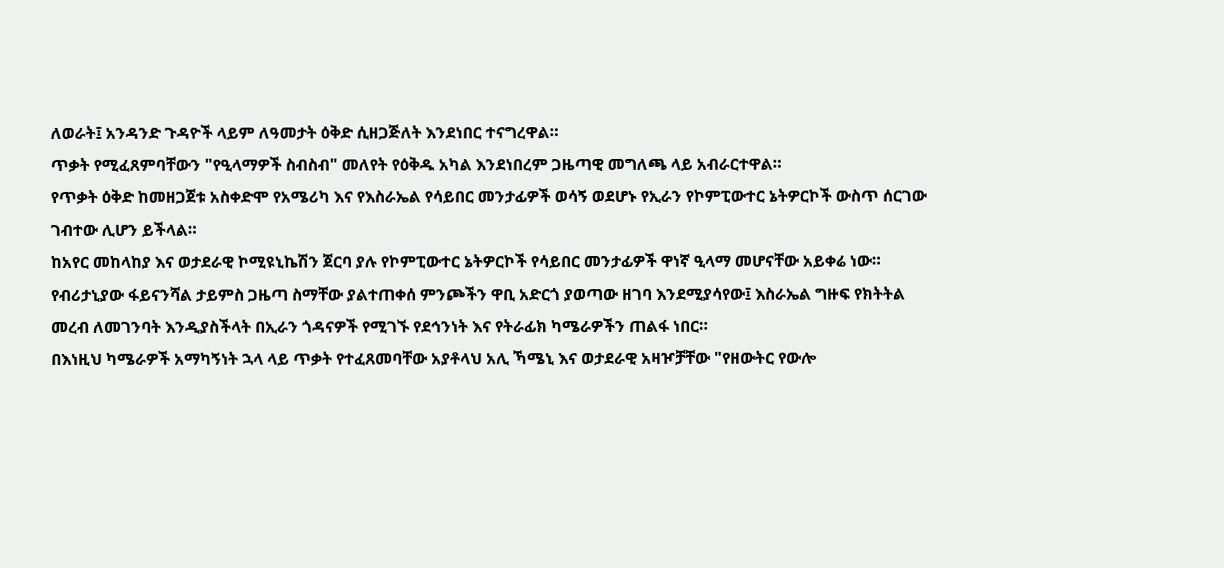ለወራት፤ አንዳንድ ጉዳዮች ላይም ለዓመታት ዕቅድ ሲዘጋጅለት እንደነበር ተናግረዋል።
ጥቃት የሚፈጸምባቸውን "የዒላማዎች ስብስብ" መለየት የዕቅዱ አካል እንደነበረም ጋዜጣዊ መግለጫ ላይ አብራርተዋል።
የጥቃት ዕቅድ ከመዘጋጀቱ አስቀድሞ የአሜሪካ እና የእስራኤል የሳይበር መንታፊዎች ወሳኝ ወደሆኑ የኢራን የኮምፒውተር ኔትዎርኮች ውስጥ ሰርገው ገብተው ሊሆን ይችላል።
ከአየር መከላከያ እና ወታደራዊ ኮሚዩኒኬሽን ጀርባ ያሉ የኮምፒውተር ኔትዎርኮች የሳይበር መንታፊዎች ዋነኛ ዒላማ መሆናቸው አይቀሬ ነው።
የብሪታኒያው ፋይናንሻል ታይምስ ጋዜጣ ስማቸው ያልተጠቀሰ ምንጮችን ዋቢ አድርጎ ያወጣው ዘገባ እንደሚያሳየው፤ እስራኤል ግዙፍ የክትትል መረብ ለመገንባት እንዲያስችላት በኢራን ጎዳናዎች የሚገኙ የደኅንነት እና የትራፊክ ካሜራዎችን ጠልፋ ነበር።
በእነዚህ ካሜራዎች አማካኝነት ኋላ ላይ ጥቃት የተፈጸመባቸው አያቶላህ አሊ ኻሜኒ እና ወታደራዊ አዛዦቻቸው "የዘውትር የውሎ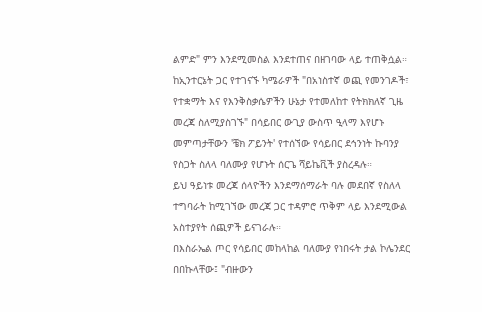ልምድ" ምን እንደሚመስል እንደተጠና በዘገባው ላይ ተጠቅሷል።
ከኢንተርኔት ጋር የተገናኙ ካሜራዎች "በአነስተኛ ወጪ የመንገዶች፣ የተቋማት እና የእንቅስቃሴዎችን ሁኔታ የተመለከተ የትክክለኛ ጊዜ መረጃ ስለሚያስገኙ" በሳይበር ውጊያ ውስጥ ዒላማ እየሆኑ መምጣታቸውን 'ቼክ ፖይንት' የተሰኘው የሳይበር ደኅንነት ኩባንያ የስጋት ስለላ ባለሙያ የሆኑት ሰርጌ ሻይኬቪች ያስረዳሉ።
ይህ ዓይነቱ መረጃ ሰላዮችን እንደማሰማራት ባሉ መደበኛ የስለላ ተግባራት ከሚገኘው መረጃ ጋር ተዳምሮ ጥቅም ላይ እንደሚውል አስተያየት ሰጪዎች ይናገራሉ።
በእስራኤል ጦር የሳይበር መከላከል ባለሙያ የነበሩት ታል ኮሌንደር በበኩላቸው፤ "ብዙውን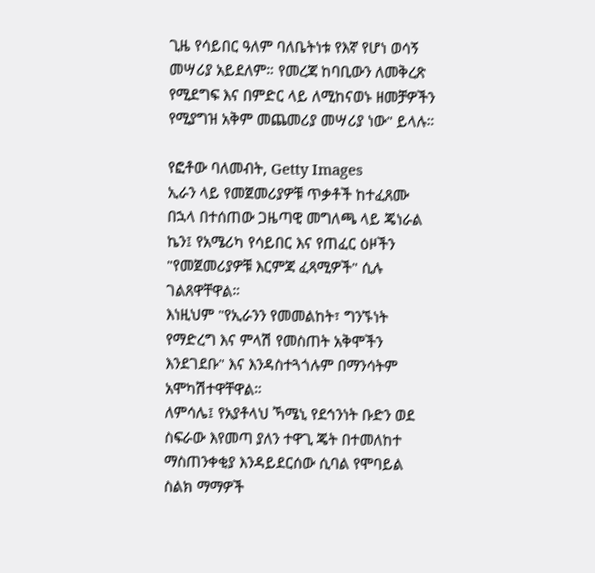ጊዜ የሳይበር ዓለም ባለቤትነቱ የእኛ የሆነ ወሳኝ መሣሪያ አይደለም። የመረጃ ከባቢውን ለመቅረጽ የሚደግፍ እና በምድር ላይ ለሚከናወኑ ዘመቻዎችን የሚያግዝ አቅም መጨመሪያ መሣሪያ ነው" ይላሉ።

የፎቶው ባለመብት, Getty Images
ኢራን ላይ የመጀመሪያዎቹ ጥቃቶች ከተፈጸሙ በኋላ በተሰጠው ጋዜጣዊ መግለጫ ላይ ጄነራል ኬን፤ የአሜሪካ የሳይበር እና የጠፈር ዕዞችን "የመጀመሪያዎቹ እርምጃ ፈጻሚዎች" ሲሉ ገልጸዋቸዋል።
እነዚህም "የኢራንን የመመልከት፣ ግንኙነት የማድረግ እና ምላሽ የመስጠት አቅሞችን እንደገደቡ" እና እንዳስተጓጎሉም በማንሳትም አሞካሽተዋቸዋል።
ለምሳሌ፤ የአያቶላህ ኻሜኒ የደኅንነት ቡድን ወደ ስፍራው እየመጣ ያለን ተዋጊ ጄት በተመለከተ ማስጠንቀቂያ እንዳይደርሰው ሲባል የሞባይል ስልክ ማማዎች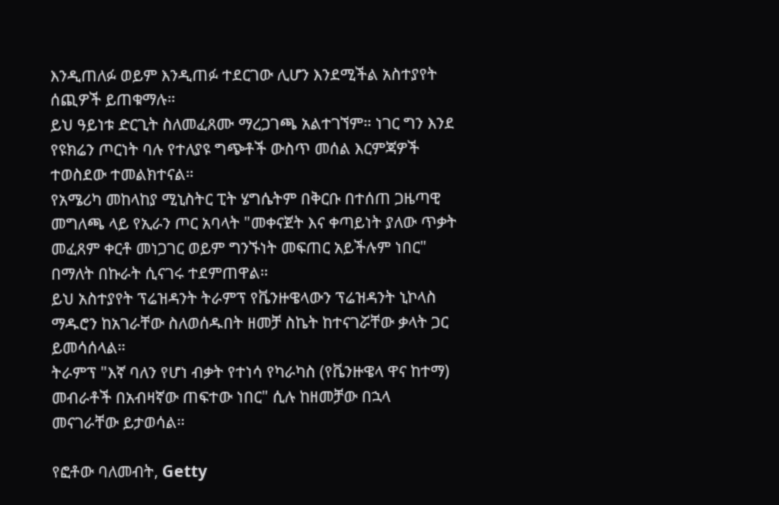እንዲጠለፉ ወይም እንዲጠፉ ተደርገው ሊሆን እንደሚችል አስተያየት ሰጪዎች ይጠቁማሉ።
ይህ ዓይነቱ ድርጊት ስለመፈጸሙ ማረጋገጫ አልተገኘም። ነገር ግን እንደ የዩክሬን ጦርነት ባሉ የተለያዩ ግጭቶች ውስጥ መሰል እርምጃዎች ተወስደው ተመልክተናል።
የአሜሪካ መከላከያ ሚኒስትር ፒት ሄግሴትም በቅርቡ በተሰጠ ጋዜጣዊ መግለጫ ላይ የኢራን ጦር አባላት "መቀናጀት እና ቀጣይነት ያለው ጥቃት መፈጸም ቀርቶ መነጋገር ወይም ግንኙነት መፍጠር አይችሉም ነበር" በማለት በኩራት ሲናገሩ ተደምጠዋል።
ይህ አስተያየት ፕሬዝዳንት ትራምፕ የቬንዙዌላውን ፕሬዝዳንት ኒኮላስ ማዱሮን ከአገራቸው ስለወሰዱበት ዘመቻ ስኬት ከተናገሯቸው ቃላት ጋር ይመሳሰላል።
ትራምፕ "እኛ ባለን የሆነ ብቃት የተነሳ የካራካስ (የቬንዙዌላ ዋና ከተማ) መብራቶች በአብዛኛው ጠፍተው ነበር" ሲሉ ከዘመቻው በኋላ መናገራቸው ይታወሳል።

የፎቶው ባለመብት, Getty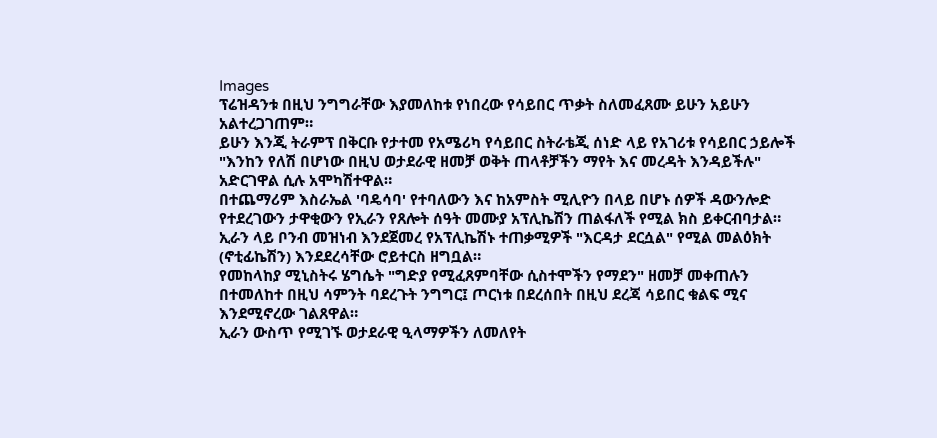Images
ፕሬዝዳንቱ በዚህ ንግግራቸው እያመለከቱ የነበረው የሳይበር ጥቃት ስለመፈጸሙ ይሁን አይሁን አልተረጋገጠም።
ይሁን እንጂ ትራምፕ በቅርቡ የታተመ የአሜሪካ የሳይበር ስትራቴጂ ሰነድ ላይ የአገሪቱ የሳይበር ኃይሎች "እንከን የለሽ በሆነው በዚህ ወታደራዊ ዘመቻ ወቅት ጠላቶቻችን ማየት እና መረዳት እንዳይችሉ" አድርገዋል ሲሉ አሞካሽተዋል።
በተጨማሪም እስራኤል 'ባዴሳባ' የተባለውን እና ከአምስት ሚሊዮን በላይ በሆኑ ሰዎች ዳውንሎድ የተደረገውን ታዋቂውን የኢራን የጸሎት ሰዓት መሙያ አፕሊኬሽን ጠልፋለች የሚል ክስ ይቀርብባታል።
ኢራን ላይ ቦንብ መዝነብ እንደጀመረ የአፕሊኬሽኑ ተጠቃሚዎች "እርዳታ ደርሷል" የሚል መልዕክት (ኖቲፊኬሽን) እንደደረሳቸው ሮይተርስ ዘግቧል።
የመከላከያ ሚኒስትሩ ሄግሴት "ግድያ የሚፈጸምባቸው ሲስተሞችን የማደን" ዘመቻ መቀጠሉን በተመለከተ በዚህ ሳምንት ባደረጉት ንግግር፤ ጦርነቱ በደረሰበት በዚህ ደረጃ ሳይበር ቁልፍ ሚና እንደሚኖረው ገልጸዋል።
ኢራን ውስጥ የሚገኙ ወታደራዊ ዒላማዎችን ለመለየት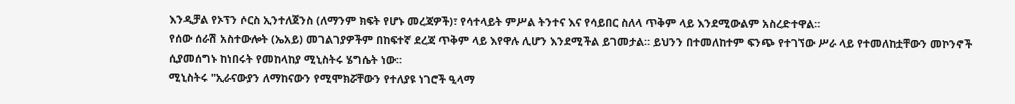እንዲቻል የኦፕን ሶርስ ኢንተለጀንስ (ለማንም ክፍት የሆኑ መረጃዎች)፣ የሳተላይት ምሥል ትንተና እና የሳይበር ስለላ ጥቅም ላይ እንደሚውልም አስረድተዋል።
የሰው ሰራሽ አስተውሎት (ኤአይ) መገልገያዎችም በከፍተኛ ደረጃ ጥቅም ላይ እየዋሉ ሊሆን እንደሚችል ይገመታል። ይህንን በተመለከተም ፍንጭ የተገኘው ሥራ ላይ የተመለከቷቸውን መኮንኖች ሲያመሰግኑ ከነበሩት የመከላከያ ሚኒስትሩ ሄግሴት ነው።
ሚኒስትሩ "ኢራናውያን ለማከናውን የሚሞክሯቸውን የተለያዩ ነገሮች ዒላማ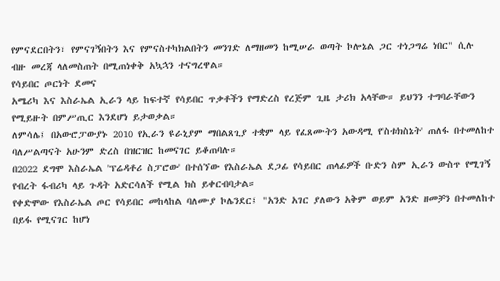የምናደርበትን፣ የምናገኝበትን እና የምናስተካክልበትን መንገድ ለማዘመን ከሚሠራ ወጣት ኮሎኔል ጋር ተነጋግሬ ነበር" ሲሉ ብዙ መረጃ ላለመስጠት በሚጠነቀቅ አኳኋን ተናግረዋል።
የሳይበር ጦርነት ደመና
አሜሪካ እና እስራኤል ኢራን ላይ ከፍተኛ የሳይበር ጥቃቶችን የማድረስ የረጅም ጊዜ ታሪክ አላቸው። ይህንን ተግባራቸውን የሚይዙት በምሥጢር እንደሆነ ይታወቃል።
ለምሳሌ፤ በአውሮፓውያኑ 2010 የኢራን ዩራኒያም ማበልጸጊያ ተቋም ላይ የፈጸሙትን አውዳሚ የ'ስቱክስኔት' ጠለፋ በተመለከተ ባለሥልጣናት አሁንም ድረስ በዝርዝር ከመናገር ይቆጠባሉ።
በ2022 ደግሞ እስራኤል 'ፕሬዳቶሪ ስፓሮው' በተሰኘው የእስራኤል ደጋፊ የሳይበር ጠላፊዎች ቡድን ስም ኢራን ውስጥ የሚገኝ የብረት ፋብሪካ ላይ ጉዳት አድርሳለች የሚል ክስ ይቀርብባታል።
የቀድሞው የእስራኤል ጦር የሳይበር መከላከል ባለሙያ ኮሌንደር፤ "አንድ አገር ያለውን አቅም ወይም አንድ ዘመቻን በተመለከተ በይፋ የሚናገር ከሆነ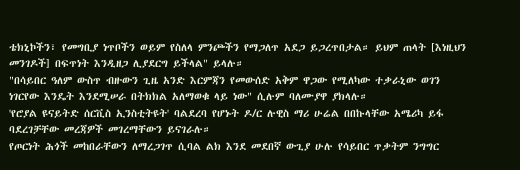ቴክኒኮችን፣ የመግቢያ ነጥቦችን ወይም የስለላ ምንጮችን የማጋለጥ አደጋ ይጋረጥበታል። ይህም ጠላት [እነዚህን መንገዶች] በፍጥነት እንዲዘጋ ሊያደርግ ይችላል" ይላሉ።
"በሳይበር ዓለም ውስጥ ብዙውን ጊዜ አንድ እርምጃን የመውሰድ አቅም ዋጋው የሚለካው ተቃራኒው ወገን ነገርየው እንዴት እንደሚሠራ በትክክል አለማወቁ ላይ ነው" ሲሉም ባለሙያዋ ያክላሉ።
'የሮያል ዩናይትድ ሰርቪስ ኢንስቲትዩት' ባልደረባ የሆኑት ዶ/ር ሉዊስ ማሪ ሁሬል በበኩላቸው አሜሪካ ይፋ ባደረገቻቸው መረጃዎች መገረማቸውን ይናገራሉ።
የጦርነት ሕጎች መከበራቸውን ለማረጋገጥ ሲባል ልክ እንደ መደበኛ ውጊያ ሁሉ የሳይበር ጥቃትም ንግግር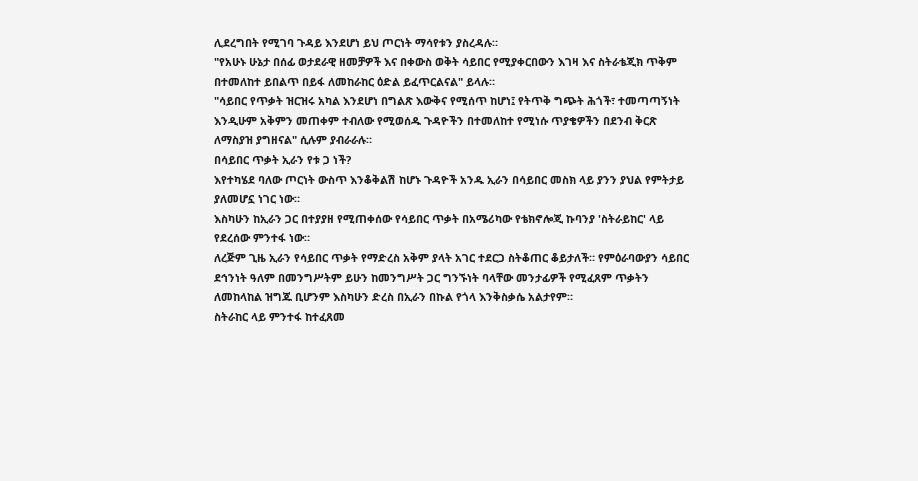ሊደረግበት የሚገባ ጉዳይ እንደሆነ ይህ ጦርነት ማሳየቱን ያስረዳሉ።
"የአሁኑ ሁኔታ በሰፊ ወታደራዊ ዘመቻዎች እና በቀውስ ወቅት ሳይበር የሚያቀርበውን እገዛ እና ስትራቴጂክ ጥቅም በተመለከተ ይበልጥ በይፋ ለመከራከር ዕድል ይፈጥርልናል" ይላሉ።
"ሳይበር የጥቃት ዝርዝሩ አካል እንደሆነ በግልጽ እውቅና የሚሰጥ ከሆነ፤ የትጥቅ ግጭት ሕጎች፣ ተመጣጣኝነት እንዲሁም አቅምን መጠቀም ተብለው የሚወሰዱ ጉዳዮችን በተመለከተ የሚነሱ ጥያቄዎችን በደንብ ቅርጽ ለማስያዝ ያግዘናል" ሲሉም ያብራራሉ።
በሳይበር ጥቃት ኢራን የቱ ጋ ነች?
እየተካሄደ ባለው ጦርነት ውስጥ እንቆቅልሽ ከሆኑ ጉዳዮች አንዱ ኢራን በሳይበር መስክ ላይ ያንን ያህል የምትታይ ያለመሆኗ ነገር ነው።
እስካሁን ከኢራን ጋር በተያያዘ የሚጠቀሰው የሳይበር ጥቃት በአሜሪካው የቴክኖሎጂ ኩባንያ 'ስትራይከር' ላይ የደረሰው ምንተፋ ነው።
ለረጅም ጊዜ ኢራን የሳይበር ጥቃት የማድረስ አቅም ያላት አገር ተደርጋ ስትቆጠር ቆይታለች። የምዕራባውያን ሳይበር ደኅንነት ዓለም በመንግሥትም ይሁን ከመንግሥት ጋር ግንኙነት ባላቸው መንታፊዎች የሚፈጸም ጥቃትን ለመከላከል ዝግጁ ቢሆንም እስካሁን ድረስ በኢራን በኩል የጎላ እንቅስቃሴ አልታየም።
ስትራከር ላይ ምንተፋ ከተፈጸመ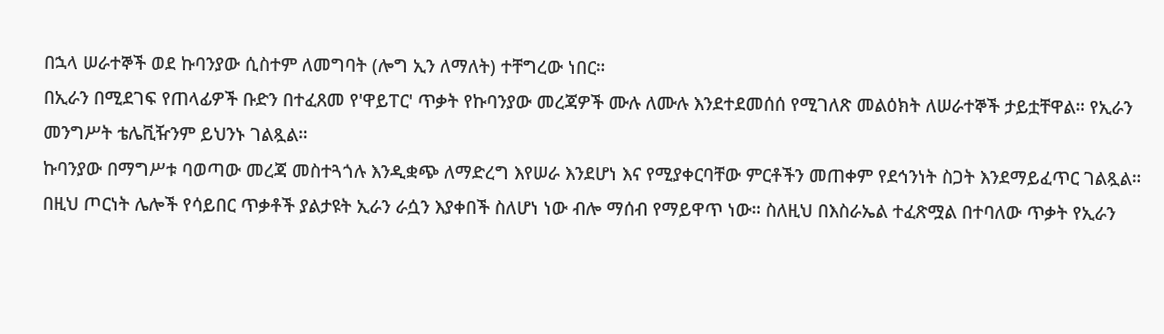በኋላ ሠራተኞች ወደ ኩባንያው ሲስተም ለመግባት (ሎግ ኢን ለማለት) ተቸግረው ነበር።
በኢራን በሚደገፍ የጠላፊዎች ቡድን በተፈጸመ የ'ዋይፐር' ጥቃት የኩባንያው መረጃዎች ሙሉ ለሙሉ እንደተደመሰሰ የሚገለጽ መልዕክት ለሠራተኞች ታይቷቸዋል። የኢራን መንግሥት ቴሌቪዥንም ይህንኑ ገልጿል።
ኩባንያው በማግሥቱ ባወጣው መረጃ መስተጓጎሉ እንዲቋጭ ለማድረግ እየሠራ እንደሆነ እና የሚያቀርባቸው ምርቶችን መጠቀም የደኅንነት ስጋት እንደማይፈጥር ገልጿል።
በዚህ ጦርነት ሌሎች የሳይበር ጥቃቶች ያልታዩት ኢራን ራሷን እያቀበች ስለሆነ ነው ብሎ ማሰብ የማይዋጥ ነው። ስለዚህ በእስራኤል ተፈጽሟል በተባለው ጥቃት የኢራን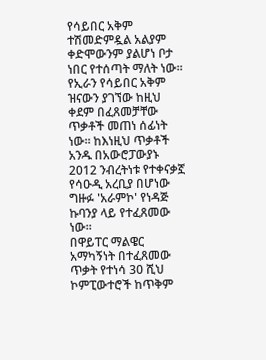የሳይበር አቅም ተሽመድምዷል አልያም ቀድሞውንም ያልሆነ ቦታ ነበር የተሰጣት ማለት ነው።
የኢራን የሳይበር አቅም ዝናውን ያገኘው ከዚህ ቀደም በፈጸመቻቸው ጥቃቶች መጠነ ሰፊነት ነው። ከእነዚህ ጥቃቶች አንዱ በአውሮፓውያኑ 2012 ንብረትነቱ የተቀናቃኟ የሳዑዲ አረቢያ በሆነው ግዙፉ 'አራምኮ' የነዳጅ ኩባንያ ላይ የተፈጸመው ነው።
በዋይፐር ማልዌር አማካኝነት በተፈጸመው ጥቃት የተነሳ 30 ሺህ ኮምፒውተሮች ከጥቅም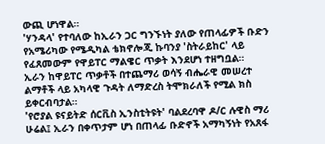ውጪ ሆነዋል።
'ሃንዳላ' የተባለው ከኢራን ጋር ግንኙነት ያለው የጠላፊዎች ቡድን የአሜሪካው የሜዲካል ቴክኖሎጂ ኩባንያ 'ስትራይከር' ላይ የፈጸመውም የዋይፐር ማልዌር ጥቃት እንደሆነ ተዘግቧል።
ኢራን ከዋይፐር ጥቃቶች በተጨማሪ ወሳኝ ብሔራዊ መሠረተ ልማቶች ላይ አካላዊ ጉዳት ለማድረስ ትሞክራለች የሚል ክስ ይቀርብባታል።
'የሮያል ዩናይትድ ሰርቪስ ኢንስቲትዩት' ባልደረባዋ ዶ/ር ሉዊስ ማሪ ሁሬል፤ ኢራን በቀጥታም ሆነ በጠላፊ ቡድኖች አማካኝነት የአጸፋ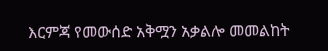እርምጃ የመውሰድ አቅሟን አቃልሎ መመልከት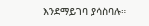እንደማይገባ ያሳስባሉ።